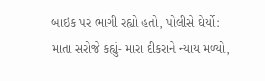બાઇક પર ભાગી રહ્યો હતો, પોલીસે ઘેર્યો: માતા સરોજે કહ્યું- મારા દીકરાને ન્યાય મળ્યો,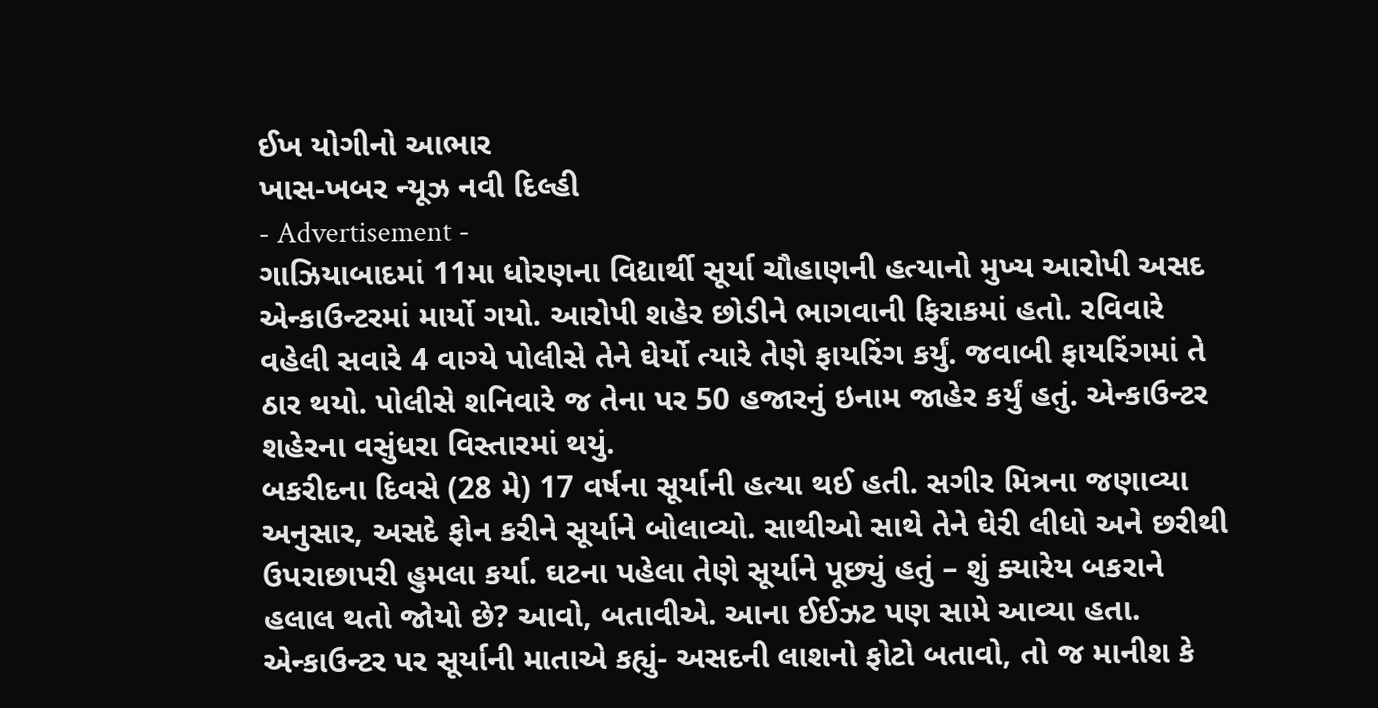ઈખ યોગીનો આભાર
ખાસ-ખબર ન્યૂઝ નવી દિલ્હી
- Advertisement -
ગાઝિયાબાદમાં 11મા ધોરણના વિદ્યાર્થી સૂર્યા ચૌહાણની હત્યાનો મુખ્ય આરોપી અસદ એન્કાઉન્ટરમાં માર્યો ગયો. આરોપી શહેર છોડીને ભાગવાની ફિરાકમાં હતો. રવિવારે વહેલી સવારે 4 વાગ્યે પોલીસે તેને ઘેર્યો ત્યારે તેણે ફાયરિંગ કર્યું. જવાબી ફાયરિંગમાં તે ઠાર થયો. પોલીસે શનિવારે જ તેના પર 50 હજારનું ઇનામ જાહેર કર્યું હતું. એન્કાઉન્ટર શહેરના વસુંધરા વિસ્તારમાં થયું.
બકરીદના દિવસે (28 મે) 17 વર્ષના સૂર્યાની હત્યા થઈ હતી. સગીર મિત્રના જણાવ્યા અનુસાર, અસદે ફોન કરીને સૂર્યાને બોલાવ્યો. સાથીઓ સાથે તેને ઘેરી લીધો અને છરીથી ઉપરાછાપરી હુમલા કર્યા. ઘટના પહેલા તેણે સૂર્યાને પૂછ્યું હતું – શું ક્યારેય બકરાને હલાલ થતો જોયો છે? આવો, બતાવીએ. આના ઈઈઝટ પણ સામે આવ્યા હતા.
એન્કાઉન્ટર પર સૂર્યાની માતાએ કહ્યું- અસદની લાશનો ફોટો બતાવો, તો જ માનીશ કે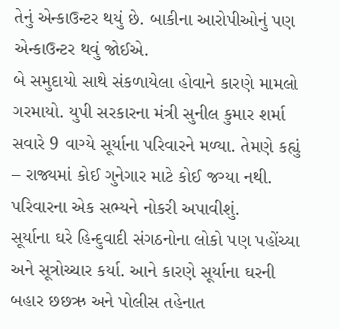તેનું એન્કાઉન્ટર થયું છે. બાકીના આરોપીઓનું પણ એન્કાઉન્ટર થવું જોઈએ.
બે સમુદાયો સાથે સંકળાયેલા હોવાને કારણે મામલો ગરમાયો. યુપી સરકારના મંત્રી સુનીલ કુમાર શર્મા સવારે 9 વાગ્યે સૂર્યાના પરિવારને મળ્યા. તેમણે કહ્યું – રાજ્યમાં કોઈ ગુનેગાર માટે કોઈ જગ્યા નથી. પરિવારના એક સભ્યને નોકરી અપાવીશું.
સૂર્યાના ઘરે હિન્દુવાદી સંગઠનોના લોકો પણ પહોંચ્યા અને સૂત્રોચ્ચાર કર્યા. આને કારણે સૂર્યાના ઘરની બહાર છછઋ અને પોલીસ તહેનાત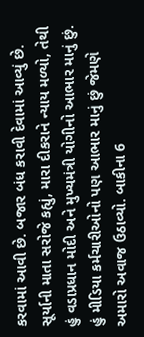કરવામાં આવી છે. બજાર બંધ કરાવી દેવામાં આવ્યું છે.
સૂર્યાની માતા સરોજે કહ્યું, મારા દીકરાને ન્યાય મળ્યો, તેથી હું વડાપ્રધાન મોદી અને મુખ્યમંત્રી યોગીનો આભાર માનું છું. હું મીડિયા કર્મચારીઓનો પણ આભાર માનું છું જેમણે અમારો અવાજ ઉઠાવ્યો. બાકીના 6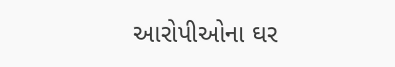આરોપીઓના ઘર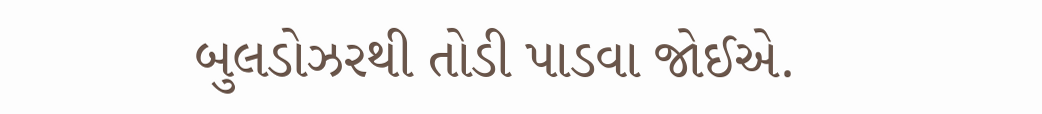બુલડોઝરથી તોડી પાડવા જોઈએ.